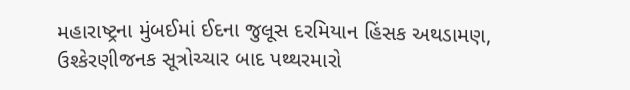મહારાષ્ટ્રના મુંબઈમાં ઈદના જુલૂસ દરમિયાન હિંસક અથડામણ, ઉશ્કેરણીજનક સૂત્રોચ્ચાર બાદ પથ્થરમારો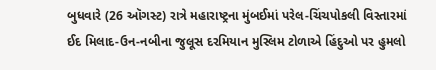બુધવારે (26 ઑગસ્ટ) રાત્રે મહારાષ્ટ્રના મુંબઈમાં પરેલ-ચિંચપોકલી વિસ્તારમાં ઈદ મિલાદ-ઉન-નબીના જુલૂસ દરમિયાન મુસ્લિમ ટોળાએ હિંદુઓ પર હુમલો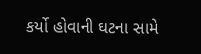કર્યો હોવાની ઘટના સામે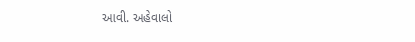આવી. અહેવાલો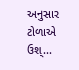અનુસાર ટોળાએ ઉશ્...